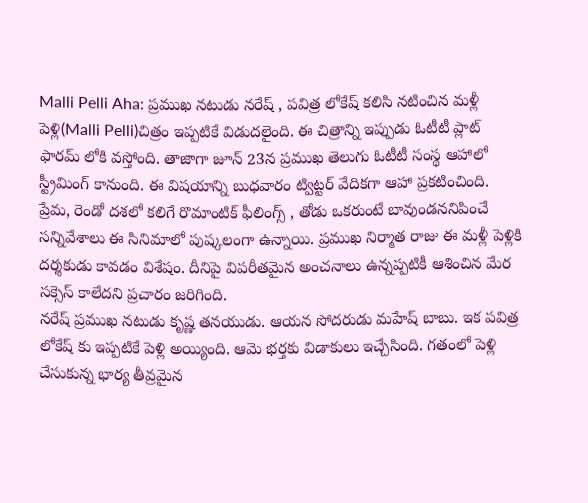Malli Pelli Aha: ప్రముఖ నటుడు నరేష్ , పవిత్ర లోకేష్ కలిసి నటించిన మళ్లీ పెళ్లి(Malli Pelli)చిత్రం ఇప్పటికే విడుదలైంది. ఈ చిత్రాన్ని ఇప్పుడు ఓటీటీ ప్లాట్ ఫారమ్ లోకి వస్తోంది. తాజాగా జూన్ 23న ప్రముఖ తెలుగు ఓటీటీ సంస్థ ఆహాలో స్ట్రీమింగ్ కానుంది. ఈ విషయాన్ని బుధవారం ట్విట్టర్ వేదికగా ఆహా ప్రకటించింది. ప్రేమ, రెండో దశలో కలిగే రొమాంటిక్ ఫీలింగ్స్ , తోడు ఒకరుంటే బావుండననిపించే సన్నివేశాలు ఈ సినిమాలో పుష్కలంగా ఉన్నాయి. ప్రముఖ నిర్మాత రాజు ఈ మళ్లీ పెళ్లికి దర్శకుడు కావడం విశేషం. దీనిపై విపరీతమైన అంచనాలు ఉన్నప్పటికీ ఆశించిన మేర సక్సెస్ కాలేదని ప్రచారం జరిగింది.
నరేష్ ప్రముఖ నటుడు కృష్ణ తనయుడు. ఆయన సోదరుడు మహేష్ బాబు. ఇక పవిత్ర లోకేష్ కు ఇప్పటికే పెళ్లి అయ్యింది. ఆమె భర్తకు విడాకులు ఇచ్చేసింది. గతంలో పెళ్లి చేసుకున్న భార్య తీవ్రమైన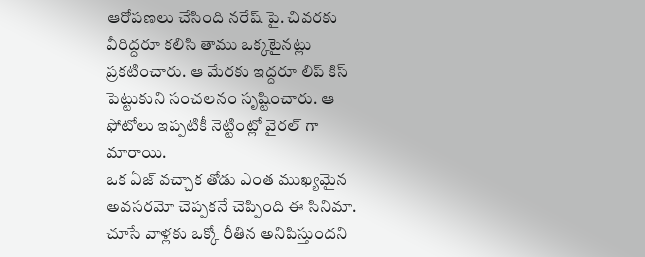ఆరోపణలు చేసింది నరేష్ పై. చివరకు వీరిద్దరూ కలిసి తాము ఒక్కటైనట్లు ప్రకటించారు. ఆ మేరకు ఇద్దరూ లిప్ కిస్ పెట్టుకుని సంచలనం సృష్టించారు. ఆ ఫోటోలు ఇప్పటికీ నెట్టింట్లో వైరల్ గా మారాయి.
ఒక ఏజ్ వచ్చాక తోడు ఎంత ముఖ్యమైన అవసరమో చెప్పకనే చెప్పింది ఈ సినిమా. చూసే వాళ్లకు ఒక్కో రీతిన అనిపిస్తుందని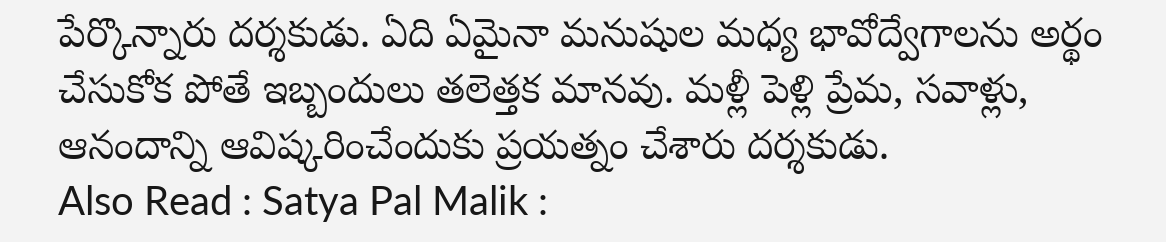పేర్కొన్నారు దర్శకుడు. ఏది ఏమైనా మనుషుల మధ్య భావోద్వేగాలను అర్థం చేసుకోక పోతే ఇబ్బందులు తలెత్తక మానవు. మళ్లీ పెళ్లి ప్రేమ, సవాళ్లు, ఆనందాన్ని ఆవిష్కరించేందుకు ప్రయత్నం చేశారు దర్శకుడు.
Also Read : Satya Pal Malik :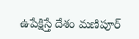ఉపేక్షిస్తే దేశం మణిపూర్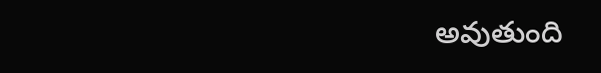అవుతుంది